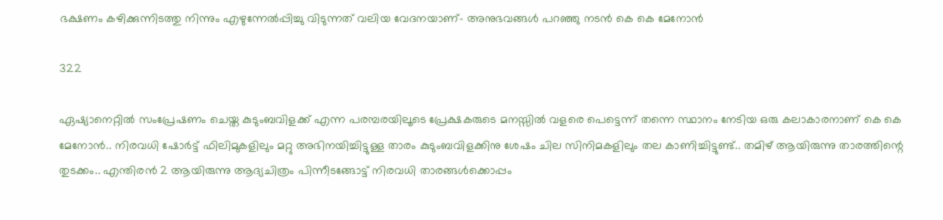ഭക്ഷണം കഴിക്കുന്നിടത്തു നിന്നും എഴുന്നേൽപ്പിച്ചു വിടുന്നത് വലിയ വേദനയാണ്- അനുഭവങ്ങള്‍ പറഞ്ഞു നടന്‍ കെ കെ മേനോൻ

322

ഏഷ്യാനെറ്റിൽ സംപ്രേഷണം ചെയ്ത കുടുംബവിളക്ക് എന്ന പരമ്പരയിലൂടെ പ്രേക്ഷകരുടെ മനസ്സിൽ വളരെ പെട്ടെന്ന് തന്നെ സ്ഥാനം നേടിയ ഒരു കലാകാരനാണ് കെ കെ മേനോൻ.. നിരവധി ഷോർട്ട് ഫിലിമുകളിലും മറ്റു അഭിനയിച്ചിട്ടുള്ള താരം കുടുംബവിളക്കിനു ശേഷം ചില സിനിമകളിലും തല കാണിച്ചിട്ടുണ്ട്.. തമിഴ് ആയിരുന്നു താരത്തിന്റെ തുടക്കം.. എന്തിരൻ 2 ആയിരുന്നു ആദ്യചിത്രം പിന്നീടങ്ങോട്ട് നിരവധി താരങ്ങൾക്കൊപ്പം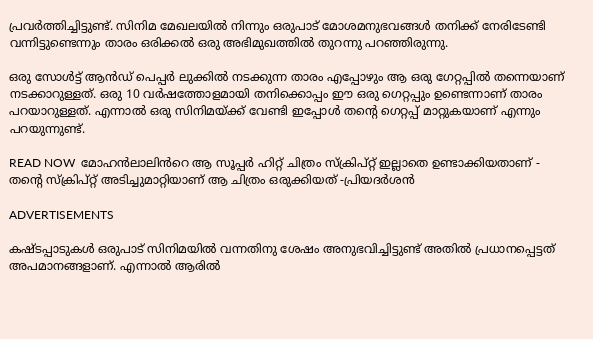പ്രവർത്തിച്ചിട്ടുണ്ട്. സിനിമ മേഖലയിൽ നിന്നും ഒരുപാട് മോശമനുഭവങ്ങൾ തനിക്ക് നേരിടേണ്ടി വന്നിട്ടുണ്ടെന്നും താരം ഒരിക്കൽ ഒരു അഭിമുഖത്തിൽ തുറന്നു പറഞ്ഞിരുന്നു.

ഒരു സോൾട്ട് ആൻഡ് പെപ്പർ ലുക്കിൽ നടക്കുന്ന താരം എപ്പോഴും ആ ഒരു ഗേറ്റപ്പിൽ തന്നെയാണ് നടക്കാറുള്ളത്. ഒരു 10 വർഷത്തോളമായി തനിക്കൊപ്പം ഈ ഒരു ഗെറ്റപ്പും ഉണ്ടെന്നാണ് താരം പറയാറുള്ളത്. എന്നാൽ ഒരു സിനിമയ്ക്ക് വേണ്ടി ഇപ്പോൾ തന്റെ ഗെറ്റപ്പ് മാറ്റുകയാണ് എന്നും പറയുന്നുണ്ട്.

READ NOW  മോഹൻലാലിൻറെ ആ സൂപ്പർ ഹിറ്റ് ചിത്രം സ്ക്രിപ്റ്റ് ഇല്ലാതെ ഉണ്ടാക്കിയതാണ് - തന്റെ സ്ക്രിപ്റ്റ് അടിച്ചുമാറ്റിയാണ് ആ ചിത്രം ഒരുക്കിയത് -പ്രിയദർശൻ

ADVERTISEMENTS

കഷ്ടപ്പാടുകൾ ഒരുപാട് സിനിമയിൽ വന്നതിനു ശേഷം അനുഭവിച്ചിട്ടുണ്ട് അതിൽ പ്രധാനപ്പെട്ടത് അപമാനങ്ങളാണ്. എന്നാൽ ആരിൽ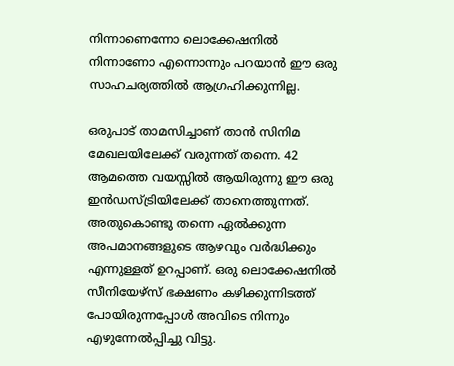നിന്നാണെന്നോ ലൊക്കേഷനിൽ നിന്നാണോ എന്നൊന്നും പറയാൻ ഈ ഒരു സാഹചര്യത്തിൽ ആഗ്രഹിക്കുന്നില്ല.

ഒരുപാട് താമസിച്ചാണ് താൻ സിനിമ മേഖലയിലേക്ക് വരുന്നത് തന്നെ. 42 ആമത്തെ വയസ്സിൽ ആയിരുന്നു ഈ ഒരു ഇൻഡസ്ട്രിയിലേക്ക് താനെത്തുന്നത്. അതുകൊണ്ടു തന്നെ ഏൽക്കുന്ന അപമാനങ്ങളുടെ ആഴവും വർദ്ധിക്കും എന്നുള്ളത് ഉറപ്പാണ്. ഒരു ലൊക്കേഷനിൽ സീനിയേഴ്സ് ഭക്ഷണം കഴിക്കുന്നിടത്ത് പോയിരുന്നപ്പോൾ അവിടെ നിന്നും എഴുന്നേൽപ്പിച്ചു വിട്ടു.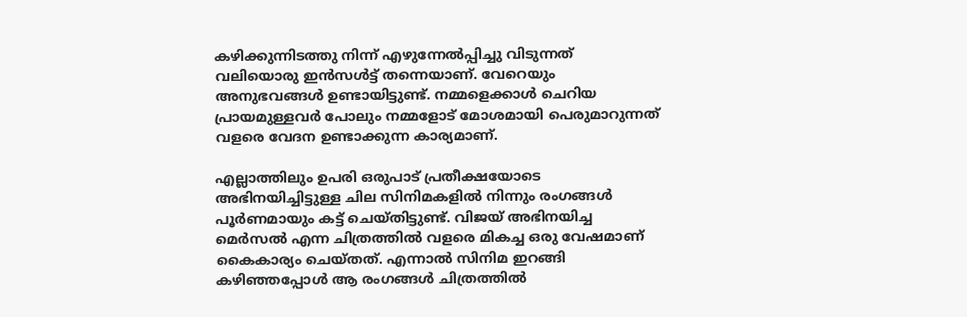കഴിക്കുന്നിടത്തു നിന്ന് എഴുന്നേൽപ്പിച്ചു വിടുന്നത് വലിയൊരു ഇൻസൾട്ട് തന്നെയാണ്. വേറെയും അനുഭവങ്ങൾ ഉണ്ടായിട്ടുണ്ട്. നമ്മളെക്കാൾ ചെറിയ പ്രായമുള്ളവർ പോലും നമ്മളോട് മോശമായി പെരുമാറുന്നത് വളരെ വേദന ഉണ്ടാക്കുന്ന കാര്യമാണ്.

എല്ലാത്തിലും ഉപരി ഒരുപാട് പ്രതീക്ഷയോടെ അഭിനയിച്ചിട്ടുള്ള ചില സിനിമകളിൽ നിന്നും രംഗങ്ങൾ പൂർണമായും കട്ട് ചെയ്തിട്ടുണ്ട്. വിജയ് അഭിനയിച്ച മെർസൽ എന്ന ചിത്രത്തിൽ വളരെ മികച്ച ഒരു വേഷമാണ് കൈകാര്യം ചെയ്തത്. എന്നാൽ സിനിമ ഇറങ്ങി കഴിഞ്ഞപ്പോൾ ആ രംഗങ്ങൾ ചിത്രത്തിൽ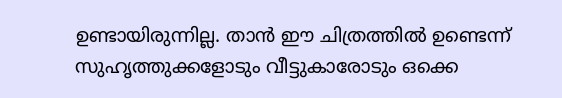ഉണ്ടായിരുന്നില്ല. താൻ ഈ ചിത്രത്തിൽ ഉണ്ടെന്ന് സുഹൃത്തുക്കളോടും വീട്ടുകാരോടും ഒക്കെ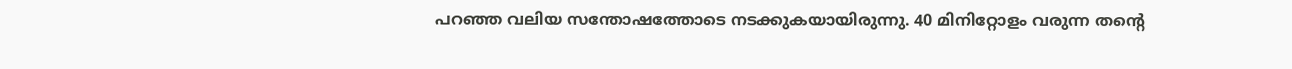പറഞ്ഞ വലിയ സന്തോഷത്തോടെ നടക്കുകയായിരുന്നു. 40 മിനിറ്റോളം വരുന്ന തന്റെ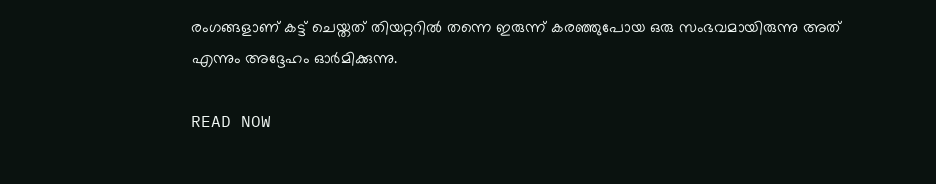രംഗങ്ങളാണ് കട്ട് ചെയ്തത് തിയറ്ററിൽ തന്നെ ഇരുന്ന് കരഞ്ഞുപോയ ഒരു സംഭവമായിരുന്നു അത് എന്നും അദ്ദേഹം ഓർമിക്കുന്നു.

READ NOW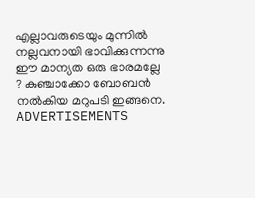എല്ലാവരുടെയും മുന്നിൽ നല്ലവനായി ഭാവിക്കുന്നന്നു ഈ മാന്യത ഒരു ഭാരമല്ലേ ? കുഞ്ചാക്കോ ബോബൻ നൽകിയ മറുപടി ഇങ്ങനെ.
ADVERTISEMENTS